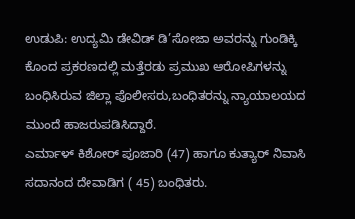ಉಡುಪಿ: ಉದ್ಯಮಿ ಡೇವಿಡ್ ಡಿ’ಸೋಜಾ ಅವರನ್ನು ಗುಂಡಿಕ್ಕಿ ಕೊಂದ ಪ್ರಕರಣದಲ್ಲಿ ಮತ್ತೆರಡು ಪ್ರಮುಖ ಆರೋಪಿಗಳನ್ನು ಬಂಧಿಸಿರುವ ಜಿಲ್ಲಾ ಪೊಲೀಸರು,ಬಂಧಿತರನ್ನು ನ್ಯಾಯಾಲಯದ ಮುಂದೆ ಹಾಜರುಪಡಿಸಿದ್ದಾರೆ.
ಎರ್ಮಾಳ್ ಕಿಶೋರ್ ಪೂಜಾರಿ (47) ಹಾಗೂ ಕುತ್ಯಾರ್ ನಿವಾಸಿ ಸದಾನಂದ ದೇವಾಡಿಗ ( 45) ಬಂಧಿತರು.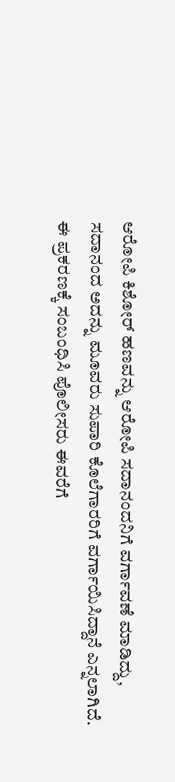ಆರೋಪಿ ಕಿಶೋರ್ ಹಣವನ್ನು ಆರೋಪಿ ಸದಾನಂದನಿಗೆ ವರ್ಗಾವಣೆ ಮಾಡಿದ್ದು, ಸದಾನಂದ ಅದನ್ನು ಮೂವರು ಸುಪಾರಿ ಕೊಲೆಗಾರರಿಗೆ ವರ್ಗಾಯಿಸಿದ್ದಾನೆ ಎನ್ನಲಾಗಿದೆ.
ಈ ಪ್ರಕರಣಕ್ಕೆ ಸಂಬಂಧಿಸಿ ಪೊಲೀಸರು ಈವರೆಗೆ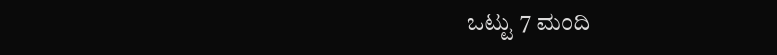ಒಟ್ಟು 7 ಮಂದಿ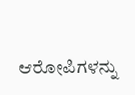ಆರೋಪಿಗಳನ್ನು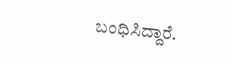ಬಂಧಿಸಿದ್ದಾರೆ.